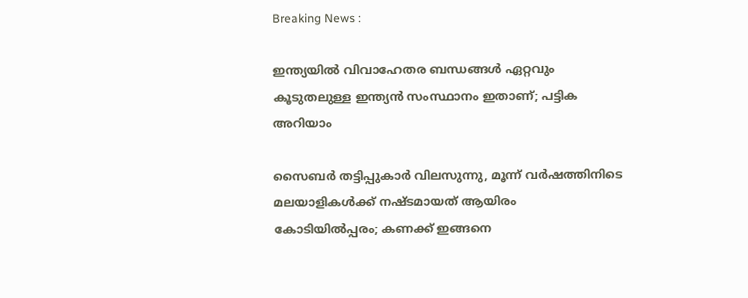Breaking News :

ഇന്ത്യയില്‍ വിവാഹേതര ബന്ധങ്ങള്‍ ഏറ്റവും കൂടുതലുള്ള ഇന്ത്യന്‍ സംസ്ഥാനം ഇതാണ്; പട്ടിക അറിയാം

സൈബര്‍ തട്ടിപ്പുകാര്‍ വിലസുന്നു, മൂന്ന് വര്‍ഷത്തിനിടെ മലയാളികള്‍ക്ക് നഷ്ടമായത് ആയിരം കോടിയില്‍പ്പരം; കണക്ക് ഇങ്ങനെ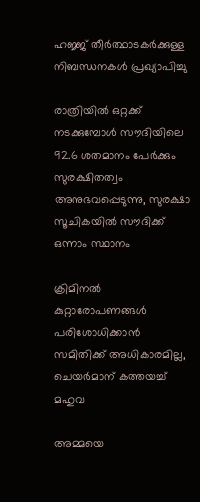ഹജ്ജ് തീർത്ഥാടകർക്കുള്ള നിബന്ധനകൾ പ്രഖ്യാപിച്ചു

രാത്രിയിൽ ഒറ്റക്ക് നടക്കുമ്പോൾ സൗദിയിലെ 92.6 ശതമാനം പേർക്കും സുരക്ഷിതത്വം അനുഭവപ്പെടുന്നു, സുരക്ഷാ സൂചികയിൽ സൗദിക്ക് ഒന്നാം സ്ഥാനം

ക്രിമിനല്‍ കുറ്റാരോപണങ്ങള്‍ പരിശോധിക്കാന്‍ സമിതിക്ക്‌ അധികാരമില്ല, ചെയര്‍മാന്‌ കത്തയച്ച് മഹുവ

അമ്മയെ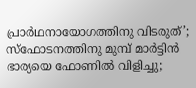പ്രാര്‍ഥനായോഗത്തിനു വിടരുത്’; സ്‌ഫോടനത്തിനു മുമ്പ് മാര്‍ട്ടിന്‍ ഭാര്യയെ ഫോണില്‍ വിളിച്ചു;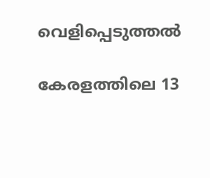വെളിപ്പെടുത്തല്‍

കേരളത്തിലെ 13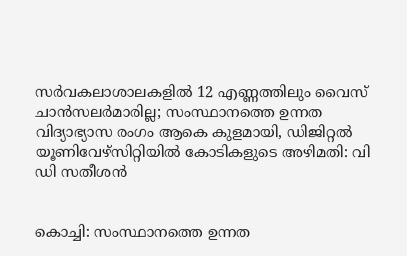സര്‍വകലാശാലകളില്‍ 12 എണ്ണത്തിലും വൈസ് ചാന്‍സലര്‍മാരില്ല; സംസ്ഥാനത്തെ ഉന്നത വിദ്യാഭ്യാസ രംഗം ആകെ കുളമായി, ഡിജിറ്റല്‍ യൂണിവേഴ്‌സിറ്റിയില്‍ കോടികളുടെ അഴിമതി: വി ഡി സതീശന്‍


കൊച്ചി: സംസ്ഥാനത്തെ ഉന്നത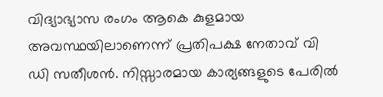വിദ്യാഭ്യാസ രംഗം ആകെ കുളമായ അവസ്ഥയിലാണെന്ന് പ്രതിപക്ഷ നേതാവ് വി ഡി സതീശന്‍. നിസ്സാരമായ കാര്യങ്ങളുടെ പേരില്‍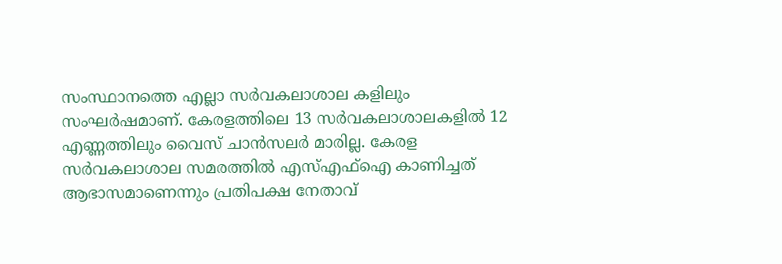സംസ്ഥാനത്തെ എല്ലാ സര്‍വകലാശാല കളിലും സംഘര്‍ഷമാണ്. കേരളത്തിലെ 13 സര്‍വകലാശാലകളില്‍ 12 എണ്ണത്തിലും വൈസ് ചാന്‍സലര്‍ മാരില്ല. കേരള സര്‍വകലാശാല സമരത്തില്‍ എസ്എഫ്‌ഐ കാണിച്ചത് ആഭാസമാണെന്നും പ്രതിപക്ഷ നേതാവ്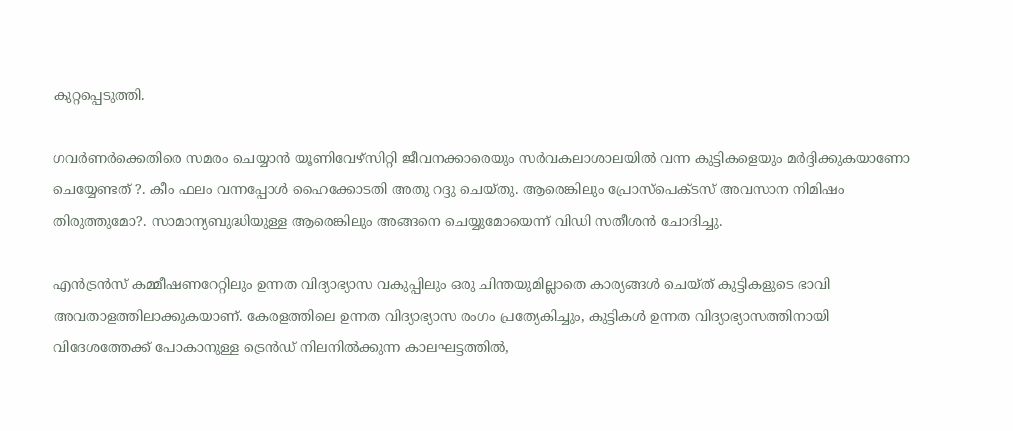കുറ്റപ്പെടുത്തി.

ഗവര്‍ണര്‍ക്കെതിരെ സമരം ചെയ്യാന്‍ യൂണിവേഴ്‌സിറ്റി ജീവനക്കാരെയും സര്‍വകലാശാലയില്‍ വന്ന കുട്ടികളെയും മര്‍ദ്ദിക്കുകയാണോ ചെയ്യേണ്ടത് ?. കീം ഫലം വന്നപ്പോള്‍ ഹൈക്കോടതി അതു റദ്ദു ചെയ്തു. ആരെങ്കിലും പ്രോസ്‌പെക്ടസ് അവസാന നിമിഷം തിരുത്തുമോ?. സാമാന്യബുദ്ധിയുള്ള ആരെങ്കിലും അങ്ങനെ ചെയ്യുമോയെന്ന് വിഡി സതീശന്‍ ചോദിച്ചു.

എന്‍ട്രന്‍സ് കമ്മീഷണറേറ്റിലും ഉന്നത വിദ്യാഭ്യാസ വകുപ്പിലും ഒരു ചിന്തയുമില്ലാതെ കാര്യങ്ങള്‍ ചെയ്ത് കുട്ടികളുടെ ഭാവി അവതാളത്തിലാക്കുകയാണ്. കേരളത്തിലെ ഉന്നത വിദ്യാഭ്യാസ രംഗം പ്രത്യേകിച്ചും, കുട്ടികള്‍ ഉന്നത വിദ്യാഭ്യാസത്തിനായി വിദേശത്തേക്ക് പോകാനുള്ള ട്രെന്‍ഡ് നിലനില്‍ക്കുന്ന കാലഘട്ടത്തില്‍,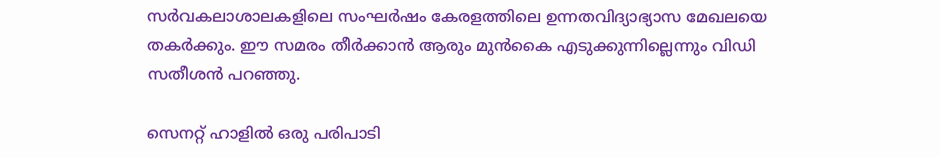സര്‍വകലാശാലകളിലെ സംഘര്‍ഷം കേരളത്തിലെ ഉന്നതവിദ്യാഭ്യാസ മേഖലയെ തകര്‍ക്കും. ഈ സമരം തീര്‍ക്കാന്‍ ആരും മുന്‍കൈ എടുക്കുന്നില്ലെന്നും വിഡി സതീശന്‍ പറഞ്ഞു.

സെനറ്റ് ഹാളില്‍ ഒരു പരിപാടി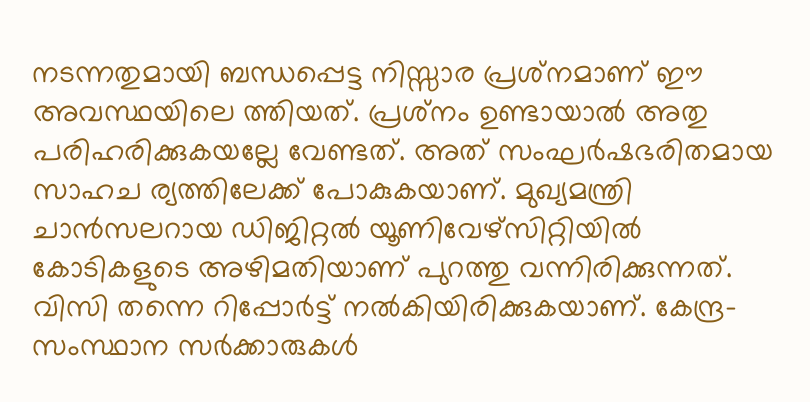നടന്നതുമായി ബന്ധപ്പെട്ട നിസ്സാര പ്രശ്‌നമാണ് ഈ അവസ്ഥയിലെ ത്തിയത്. പ്രശ്‌നം ഉണ്ടായാല്‍ അതു പരിഹരിക്കുകയല്ലേ വേണ്ടത്. അത് സംഘര്‍ഷഭരിതമായ സാഹച ര്യത്തിലേക്ക് പോകുകയാണ്. മുഖ്യമന്ത്രി ചാന്‍സലറായ ഡിജിറ്റല്‍ യൂണിവേഴ്‌സിറ്റിയില്‍ കോടികളുടെ അഴിമതിയാണ് പുറത്തു വന്നിരിക്കുന്നത്. വിസി തന്നെ റിപ്പോര്‍ട്ട് നല്‍കിയിരിക്കുകയാണ്. കേന്ദ്ര-സംസ്ഥാന സര്‍ക്കാരുകള്‍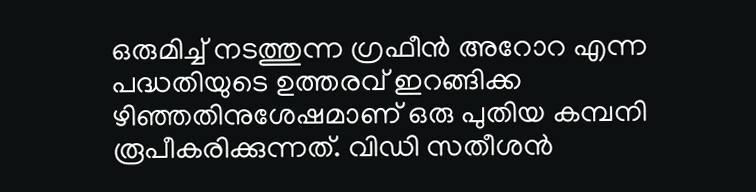ഒരുമിച്ച് നടത്തുന്ന ഗ്രഫീന്‍ അറോറ എന്ന പദ്ധതിയുടെ ഉത്തരവ് ഇറങ്ങിക്ക ഴിഞ്ഞതിനുശേഷമാണ് ഒരു പുതിയ കമ്പനി രൂപീകരിക്കുന്നത്. വിഡി സതീശന്‍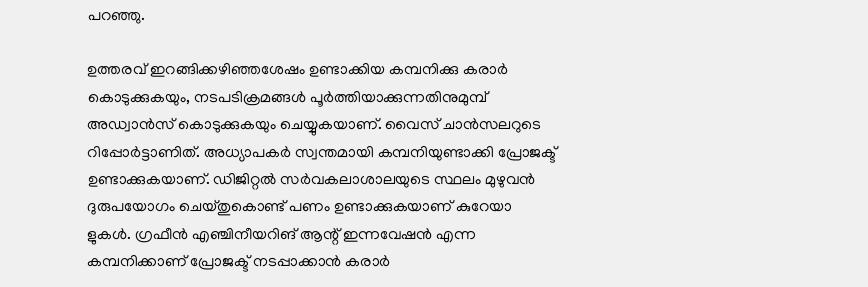പറഞ്ഞു.

ഉത്തരവ് ഇറങ്ങിക്കഴിഞ്ഞശേഷം ഉണ്ടാക്കിയ കമ്പനിക്കു കരാര്‍ കൊടുക്കുകയും, നടപടിക്രമങ്ങള്‍ പൂര്‍ത്തിയാക്കുന്നതിനുമുമ്പ് അഡ്വാന്‍സ് കൊടുക്കുകയും ചെയ്യുകയാണ്. വൈസ് ചാന്‍സലറുടെ റിപ്പോര്‍ട്ടാണിത്. അധ്യാപകര്‍ സ്വന്തമായി കമ്പനിയുണ്ടാക്കി പ്രോജക്ട് ഉണ്ടാക്കുകയാണ്. ഡിജിറ്റല്‍ സര്‍വകലാശാലയുടെ സ്ഥലം മുഴുവന്‍ ദുരുപയോഗം ചെയ്തുകൊണ്ട് പണം ഉണ്ടാക്കുകയാണ് കുറേയാ ളുകള്‍. ഗ്രഫീന്‍ എഞ്ചിനീയറിങ് ആന്റ് ഇന്നവേഷന്‍ എന്ന കമ്പനിക്കാണ് പ്രോജക്ട് നടപ്പാക്കാന്‍ കരാര്‍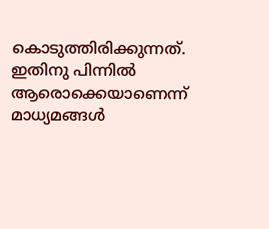കൊടുത്തിരിക്കുന്നത്. ഇതിനു പിന്നില്‍ ആരൊക്കെയാണെന്ന് മാധ്യമങ്ങള്‍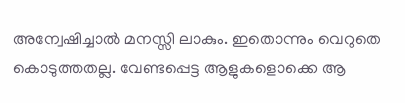അന്വേഷിച്ചാല്‍ മനസ്സി ലാകും. ഇതൊന്നും വെറുതെ കൊടുത്തതല്ല. വേണ്ടപ്പെട്ട ആളുകളൊക്കെ ആ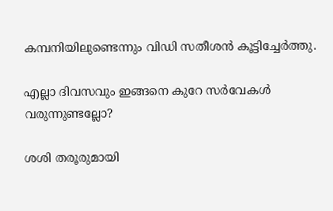കമ്പനിയിലുണ്ടെന്നും വിഡി സതീശന്‍ കൂട്ടിച്ചേര്‍ത്തു.

എല്ലാ ദിവസവും ഇങ്ങനെ കുറേ സര്‍വേകള്‍ വരുന്നുണ്ടല്ലോ?

ശശി തരൂരുമായി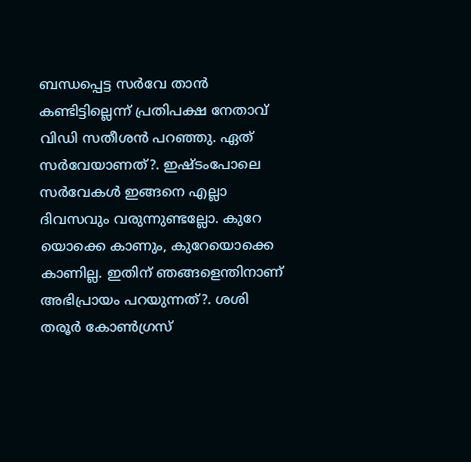ബന്ധപ്പെട്ട സര്‍വേ താന്‍ കണ്ടിട്ടില്ലെന്ന് പ്രതിപക്ഷ നേതാവ് വിഡി സതീശന്‍ പറഞ്ഞു. ഏത് സര്‍വേയാണത്?. ഇഷ്ടംപോലെ സര്‍വേകള്‍ ഇങ്ങനെ എല്ലാ ദിവസവും വരുന്നുണ്ടല്ലോ. കുറേ യൊക്കെ കാണും, കുറേയൊക്കെ കാണില്ല. ഇതിന് ഞങ്ങളെന്തിനാണ് അഭിപ്രായം പറയുന്നത്?. ശശി തരൂര്‍ കോണ്‍ഗ്രസ്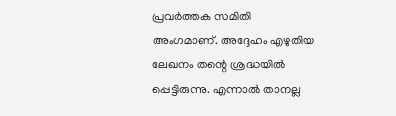പ്രവര്‍ത്തക സമിതി അംഗമാണ്. അദ്ദേഹം എഴുതിയ ലേഖനം തന്റെ ശ്രദ്ധയില്‍ പ്പെട്ടിരുന്നു. എന്നാല്‍ താനല്ല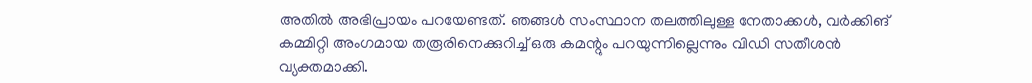അതില്‍ അഭിപ്രായം പറയേണ്ടത്. ഞങ്ങള്‍ സംസ്ഥാന തലത്തിലുള്ള നേതാക്കള്‍, വര്‍ക്കിങ് കമ്മിറ്റി അംഗമായ തരൂരിനെക്കുറിച്ച് ഒരു കമന്റും പറയുന്നില്ലെന്നും വിഡി സതീശന്‍ വ്യക്തമാക്കി.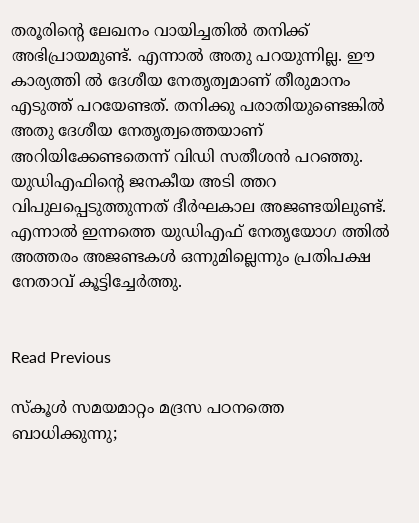തരൂരിന്റെ ലേഖനം വായിച്ചതില്‍ തനിക്ക് അഭിപ്രായമുണ്ട്. എന്നാല്‍ അതു പറയുന്നില്ല. ഈ കാര്യത്തി ല്‍ ദേശീയ നേതൃത്വമാണ് തീരുമാനം എടുത്ത് പറയേണ്ടത്. തനിക്കു പരാതിയുണ്ടെങ്കില്‍ അതു ദേശീയ നേതൃത്വത്തെയാണ് അറിയിക്കേണ്ടതെന്ന് വിഡി സതീശന്‍ പറഞ്ഞു. യുഡിഎഫിന്റെ ജനകീയ അടി ത്തറ വിപുലപ്പെടുത്തുന്നത് ദീര്‍ഘകാല അജണ്ടയിലുണ്ട്. എന്നാല്‍ ഇന്നത്തെ യുഡിഎഫ് നേതൃയോഗ ത്തില്‍ അത്തരം അജണ്ടകള്‍ ഒന്നുമില്ലെന്നും പ്രതിപക്ഷ നേതാവ് കൂട്ടിച്ചേര്‍ത്തു.


Read Previous

സ്കൂൾ സമയമാറ്റം മദ്രസ പഠനത്തെ ബാധിക്കുന്നു;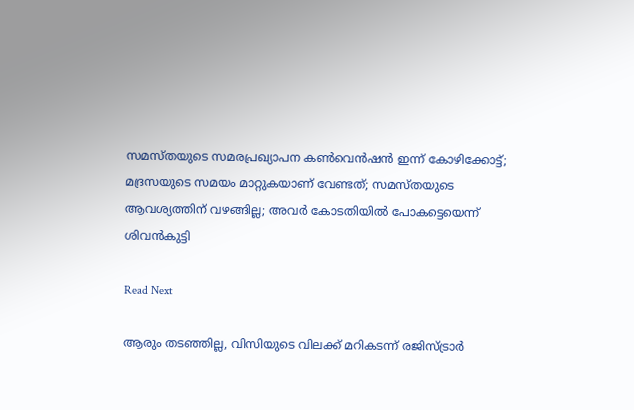സമസ്തയുടെ സമരപ്രഖ്യാപന കൺവെൻഷൻ ഇന്ന് കോഴിക്കോട്ട്; മദ്രസയുടെ സമയം മാറ്റുകയാണ് വേണ്ടത്; സമസ്തയുടെ ആവശ്യത്തിന് വഴങ്ങില്ല; അവര്‍ കോടതിയില്‍ പോകട്ടെയെന്ന് ശിവന്‍കുട്ടി

Read Next

ആരും തടഞ്ഞില്ല, വിസിയുടെ വിലക്ക് മറികടന്ന് രജിസ്ട്രാര്‍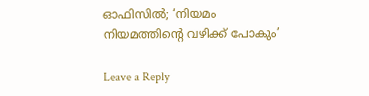ഓഫിസില്‍; ‘നിയമം നിയമത്തിന്റെ വഴിക്ക് പോകും’

Leave a Reply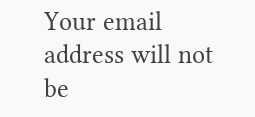Your email address will not be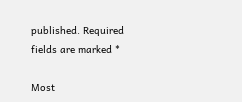published. Required fields are marked *

Most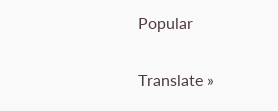Popular

Translate »